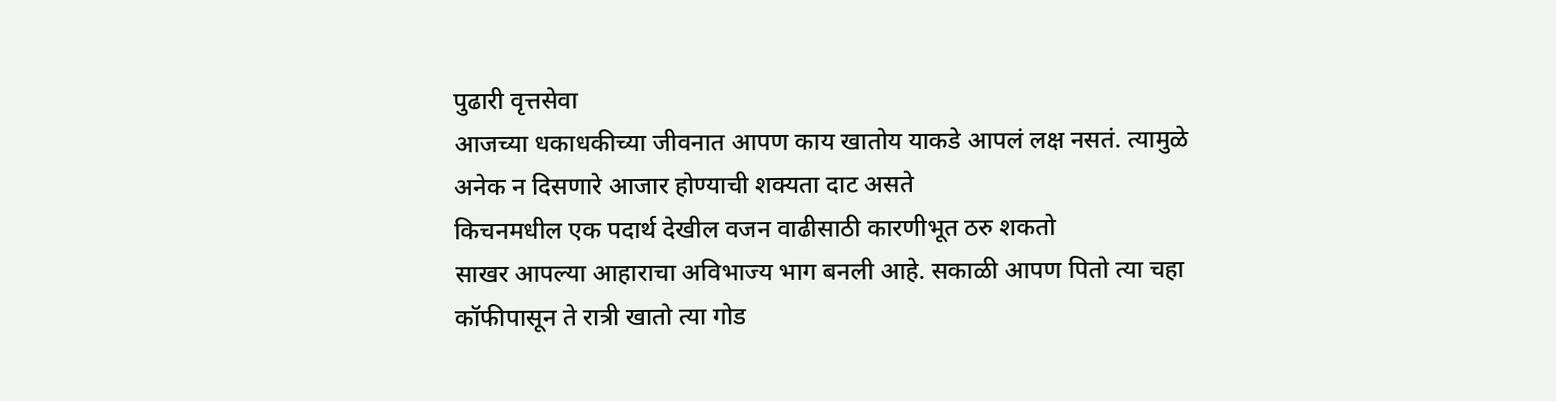पुढारी वृत्तसेवा
आजच्या धकाधकीच्या जीवनात आपण काय खातोय याकडे आपलं लक्ष नसतं. त्यामुळे अनेक न दिसणारे आजार होण्याची शक्यता दाट असते
किचनमधील एक पदार्थ देखील वजन वाढीसाठी कारणीभूत ठरु शकतो
साखर आपल्या आहाराचा अविभाज्य भाग बनली आहे. सकाळी आपण पितो त्या चहा कॉफीपासून ते रात्री खातो त्या गोड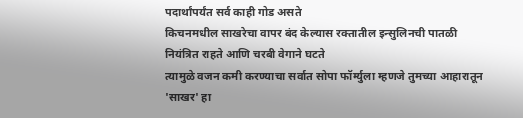पदार्थांपर्यंत सर्व काही गोड असते
किचनमधील साखरेचा वापर बंद केल्यास रक्तातील इन्सुलिनची पातळी नियंत्रित राहते आणि चरबी वेगाने घटते
त्यामुळे वजन कमी करण्याचा सर्वात सोपा फॉर्म्युला म्हणजे तुमच्या आहारातून 'साखर' हा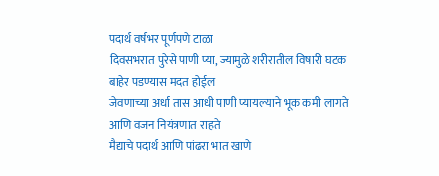पदार्थ वर्षभर पूर्णपणे टाळा
दिवसभरात पुरेसे पाणी प्या, ज्यामुळे शरीरातील विषारी घटक बाहेर पडण्यास मदत होईल
जेवणाच्या अर्धा तास आधी पाणी प्यायल्याने भूक कमी लागते आणि वजन नियंत्रणात राहते
मैद्याचे पदार्थ आणि पांढरा भात खाणे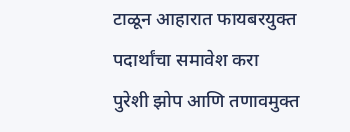टाळून आहारात फायबरयुक्त पदार्थांचा समावेश करा
पुरेशी झोप आणि तणावमुक्त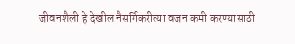जीवनशैली हे देखील नैसर्गिकरीत्या वजन कमी करण्यासाठी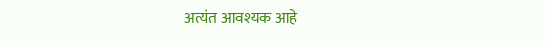अत्यंत आवश्यक आहे